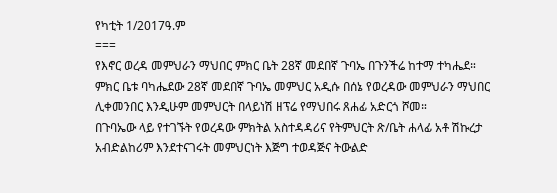የካቲት 1/2017ዓ.ም
===
የእኖር ወረዳ መምህራን ማህበር ምክር ቤት 28ኛ መደበኛ ጉባኤ በጉንችሬ ከተማ ተካሔደ።
ምክር ቤቱ ባካሔደው 28ኛ መደበኛ ጉባኤ መምህር አዲሱ በሰኔ የወረዳው መምህራን ማህበር ሊቀመንበር እንዲሁም መምህርት በላይነሽ ዘፕሬ የማህበሩ ጸሐፊ አድርጎ ሾመ።
በጉባኤው ላይ የተገኙት የወረዳው ምክትል አስተዳዳሪና የትምህርት ጽ/ቤት ሐላፊ አቶ ሽኩረታ አብድልከሪም እንደተናገሩት መምህርነት እጅግ ተወዳጅና ትውልድ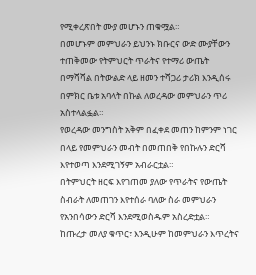የሚቀረጽበት ሙያ መሆኑን ጠቁሟል።
በመሆኑም መምህራን ይህንኑ ክቡርና ውድ ሙያቸውን ተጠቅመው የትምህርት ጥራትና የተማሪ ውጤት በማሻሻል በትውልድ ላይ ዘመን ተሻጋሪ ታሪክ እንዲሰሩ በምክር ቤቱ አባላት በኩል ለወረዳው መምህራን ጥሪ አስተላልፏል።
የወረዳው መንግስት አቅም በፈቀደ መጠን ከምንም ነገር በላይ የመምህራን መብት በመጠበቅ የበኩሉን ድርሻ እየተወጣ እንደሚገኝም አብራርቷል።
በትምህርት ዘርፍ እየገጠመ ያለው የጥራትና የውጤት ስብራት ለመጠገን እየተሰራ ባለው ስራ መምህራን የአንበሳውን ድርሻ እንደሚወስዱም አስረድቷል።
ከጡረታ መለያ ቁጥር፣ እንዲሁም ከመምህራን እጥረትና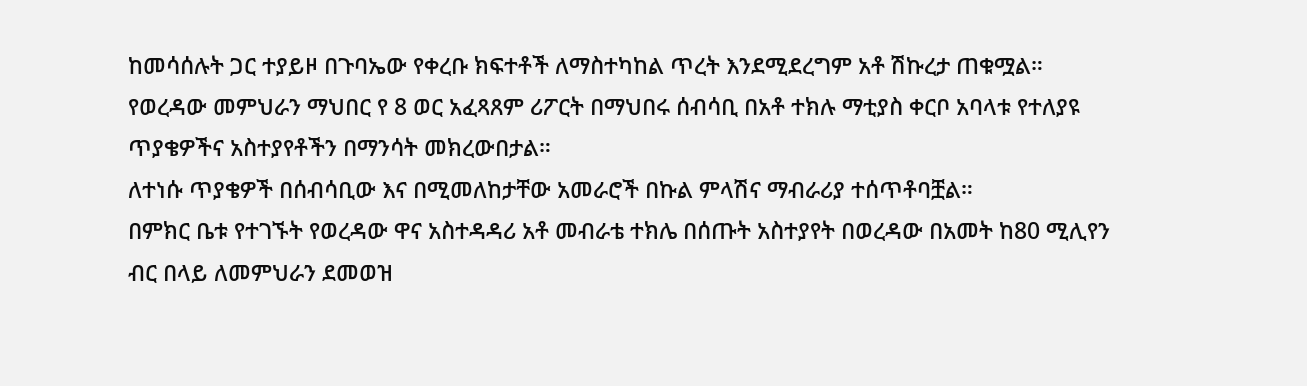ከመሳሰሉት ጋር ተያይዞ በጉባኤው የቀረቡ ክፍተቶች ለማስተካከል ጥረት እንደሚደረግም አቶ ሽኩረታ ጠቁሟል።
የወረዳው መምህራን ማህበር የ 8 ወር አፈጻጸም ሪፖርት በማህበሩ ሰብሳቢ በአቶ ተክሉ ማቲያስ ቀርቦ አባላቱ የተለያዩ ጥያቄዎችና አስተያየቶችን በማንሳት መክረውበታል።
ለተነሱ ጥያቄዎች በሰብሳቢው እና በሚመለከታቸው አመራሮች በኩል ምላሽና ማብራሪያ ተሰጥቶባቿል።
በምክር ቤቱ የተገኙት የወረዳው ዋና አስተዳዳሪ አቶ መብራቴ ተክሌ በሰጡት አስተያየት በወረዳው በአመት ከ80 ሚሊየን ብር በላይ ለመምህራን ደመወዝ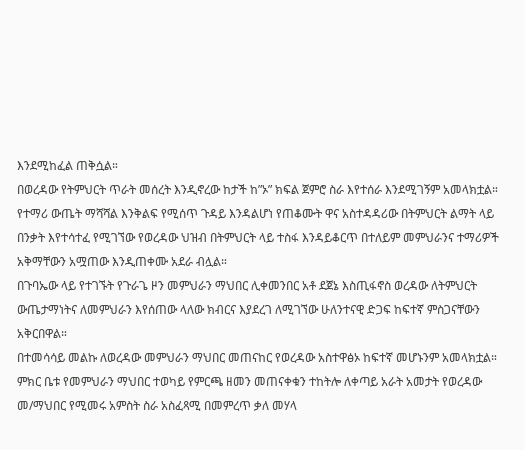እንደሚከፈል ጠቅሷል።
በወረዳው የትምህርት ጥራት መሰረት እንዲኖረው ከታች ከ”ኦ” ክፍል ጀምሮ ስራ እየተሰራ እንደሚገኝም አመላክቷል።
የተማሪ ውጤት ማሻሻል እንቅልፍ የሚሰጥ ጉዳይ እንዳልሆነ የጠቆሙት ዋና አስተዳዳሪው በትምህርት ልማት ላይ በንቃት እየተሳተፈ የሚገኘው የወረዳው ህዝብ በትምህርት ላይ ተስፋ እንዳይቆርጥ በተለይም መምህራንና ተማሪዎች አቅማቸውን አሟጠው እንዲጠቀሙ አደራ ብሏል።
በጉባኤው ላይ የተገኙት የጉራጌ ዞን መምህራን ማህበር ሊቀመንበር አቶ ደጀኔ እስጢፋኖስ ወረዳው ለትምህርት ውጤታማነትና ለመምህራን እየሰጠው ላለው ክብርና እያደረገ ለሚገኘው ሁለንተናዊ ድጋፍ ከፍተኛ ምስጋናቸውን አቅርበዋል።
በተመሳሳይ መልኩ ለወረዳው መምህራን ማህበር መጠናከር የወረዳው አስተዋፅኦ ከፍተኛ መሆኑንም አመላክቷል።
ምክር ቤቱ የመምህራን ማህበር ተወካይ የምርጫ ዘመን መጠናቀቁን ተከትሎ ለቀጣይ አራት አመታት የወረዳው መ/ማህበር የሚመሩ አምስት ስራ አስፈጻሚ በመምረጥ ቃለ መሃላ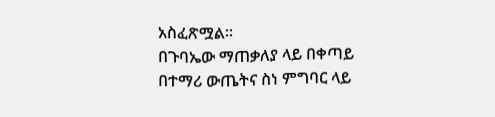አስፈጽሟል።
በጉባኤው ማጠቃለያ ላይ በቀጣይ በተማሪ ውጤትና ስነ ምግባር ላይ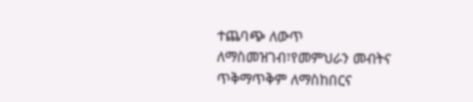ተጨባጭ ለውጥ ለማስመዝገብ፣የመምህራን መብትና ጥቅማጥቅም ለማስከበርና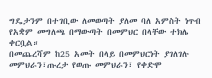ግዴታንም በተገቢው ለመወጣት ያለመ ባለ አምስት ነጥብ የአቋም መግለጫ በማውጣት በመምህር በላቸው ተክሌ ቀርቧል።
በመጨረሻም ከ25 አመት በላይ በመምህርነት ያገለገሉ መምህራን፣ጡረታ የወጡ መምህራን፣ የቀድሞ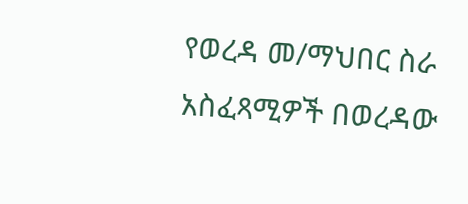የወረዳ መ/ማህበር ስራ አስፈጻሚዎች በወረዳው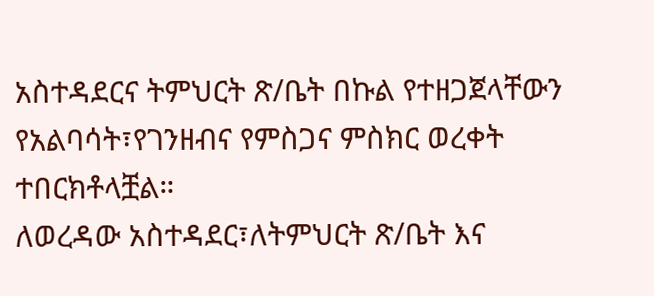አስተዳደርና ትምህርት ጽ/ቤት በኩል የተዘጋጀላቸውን የአልባሳት፣የገንዘብና የምስጋና ምስክር ወረቀት ተበርክቶላቿል።
ለወረዳው አስተዳደር፣ለትምህርት ጽ/ቤት እና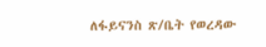ለፋይናንስ ጽ/ቤት የወረዳው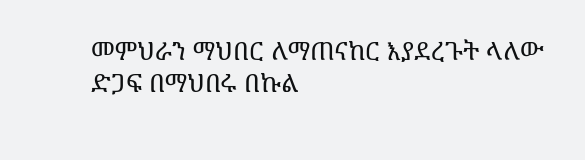መምህራን ማህበር ለማጠናከር እያደረጉት ላለው ድጋፍ በማህበሩ በኩል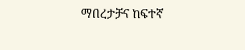ማበረታቻና ከፍተኛ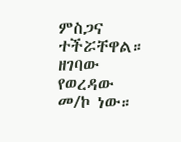ምስጋና ተችሯቸዋል። ዘገባው የወረዳው መ/ኮ ነው።